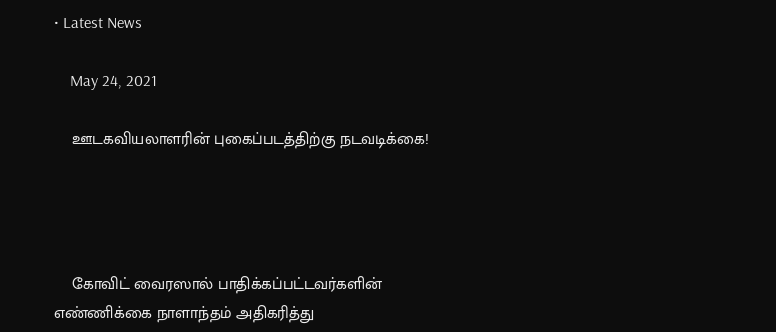• Latest News

    May 24, 2021

    ஊடகவியலாளரின் புகைப்படத்திற்கு நடவடிக்கை!




    கோவிட் வைரஸால் பாதிக்கப்பட்டவர்களின் எண்ணிக்கை நாளாந்தம் அதிகரித்து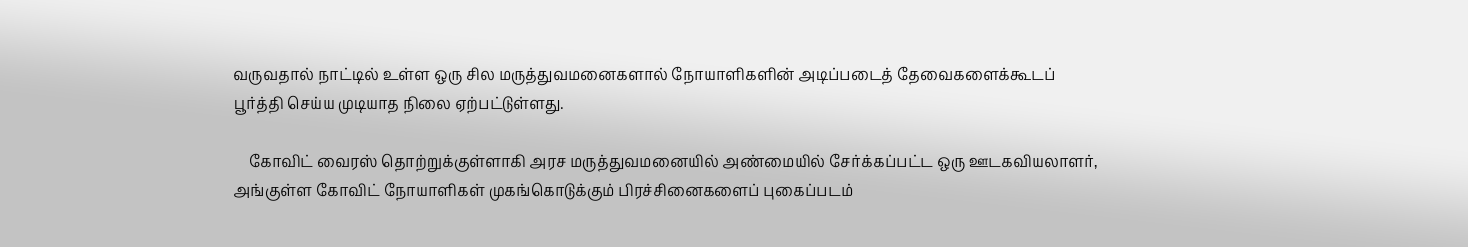வருவதால் நாட்டில் உள்ள ஒரு சில மருத்துவமனைகளால் நோயாளிகளின் அடிப்படைத் தேவைகளைக்கூடப் பூர்த்தி செய்ய முடியாத நிலை ஏற்பட்டுள்ளது.

    கோவிட் வைரஸ் தொற்றுக்குள்ளாகி அரச மருத்துவமனையில் அண்மையில் சேர்க்கப்பட்ட ஒரு ஊடகவியலாளர், அங்குள்ள கோவிட் நோயாளிகள் முகங்கொடுக்கும் பிரச்சினைகளைப் புகைப்படம்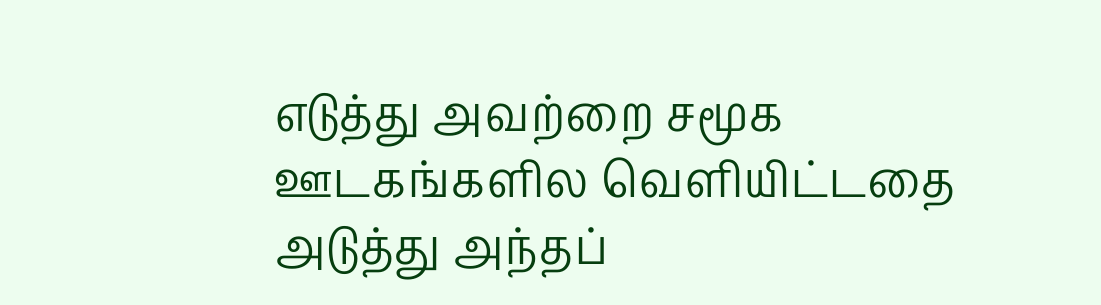எடுத்து அவற்றை சமூக ஊடகங்களில வெளியிட்டதை அடுத்து அந்தப்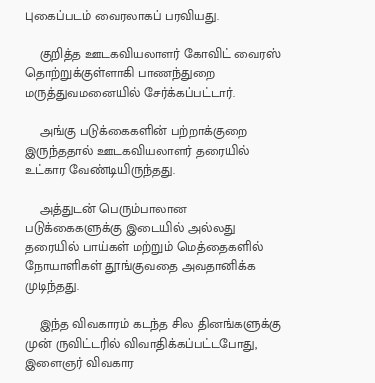புகைப்படம் வைரலாகப் பரவியது.

    குறித்த ஊடகவியலாளர் கோவிட் வைரஸ் தொற்றுக்குள்ளாகி பாணந்துறை மருத்துவமனையில் சேர்க்கப்பட்டார்.

    அங்கு படுக்கைகளின் பற்றாக்குறை இருந்ததால் ஊடகவியலாளர் தரையில் உட்கார வேண்டியிருந்தது.

    அத்துடன் பெரும்பாலான படுக்கைகளுக்கு இடையில் அல்லது தரையில் பாய்கள் மற்றும் மெத்தைகளில் நோயாளிகள் தூங்குவதை அவதானிக்க முடிந்தது.

    இந்த விவகாரம் கடந்த சில தினங்களுக்கு முன் ருவிட்டரில் விவாதிக்கப்பட்டபோது, இளைஞர் விவகார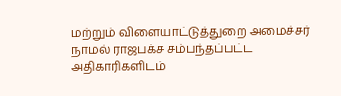மற்றும் விளையாட்டுத்துறை அமைச்சர் நாமல் ராஜபக்ச சம்பந்தப்பட்ட அதிகாரிகளிடம்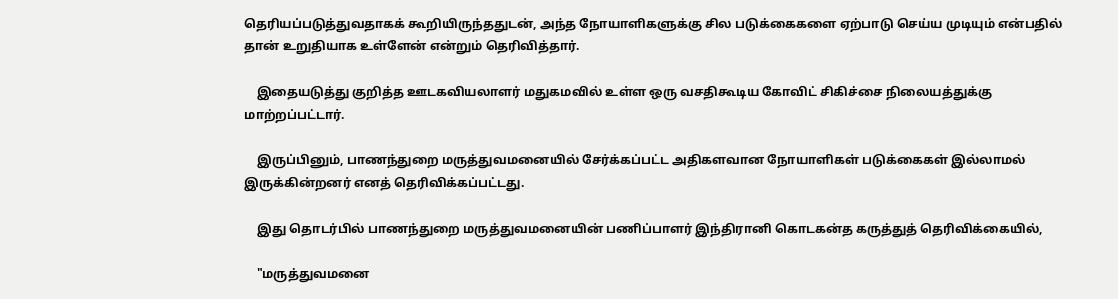தெரியப்படுத்துவதாகக் கூறியிருந்ததுடன், அந்த நோயாளிகளுக்கு சில படுக்கைகளை ஏற்பாடு செய்ய முடியும் என்பதில் தான் உறுதியாக உள்ளேன் என்றும் தெரிவித்தார்.

    இதையடுத்து குறித்த ஊடகவியலாளர் மதுகமவில் உள்ள ஒரு வசதிகூடிய கோவிட் சிகிச்சை நிலையத்துக்கு மாற்றப்பட்டார்.

    இருப்பினும், பாணந்துறை மருத்துவமனையில் சேர்க்கப்பட்ட அதிகளவான நோயாளிகள் படுக்கைகள் இல்லாமல் இருக்கின்றனர் எனத் தெரிவிக்கப்பட்டது.

    இது தொடர்பில் பாணந்துறை மருத்துவமனையின் பணிப்பாளர் இந்திரானி கொடகன்த கருத்துத் தெரிவிக்கையில்,

    "மருத்துவமனை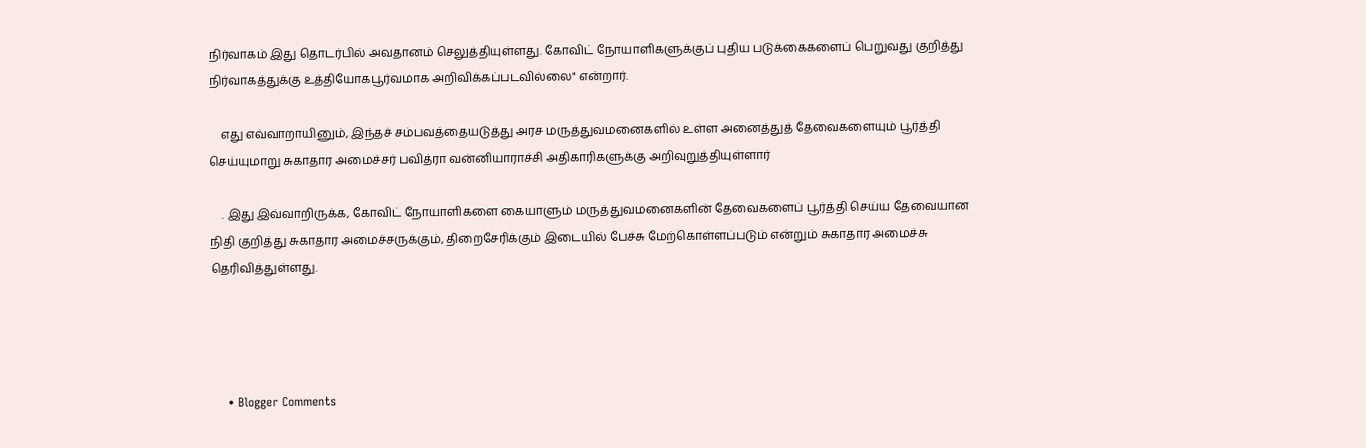நிர்வாகம் இது தொடர்பில் அவதானம் செலுத்தியுள்ளது. கோவிட் நோயாளிகளுக்குப் புதிய படுக்கைகளைப் பெறுவது குறித்து நிர்வாகத்துக்கு உத்தியோகபூர்வமாக அறிவிக்கப்படவில்லை" என்றார்.

    எது எவ்வாறாயினும், இந்தச் சம்பவத்தையடுத்து அரச மருத்துவமனைகளில் உள்ள அனைத்துத் தேவைகளையும் பூர்த்தி செய்யுமாறு சுகாதார அமைச்சர் பவித்ரா வன்னியாராச்சி அதிகாரிகளுக்கு அறிவுறுத்தியுள்ளார்

    . இது இவ்வாறிருக்க, கோவிட் நோயாளிகளை கையாளும் மருத்துவமனைகளின் தேவைகளைப் பூர்த்தி செய்ய தேவையான நிதி குறித்து சுகாதார அமைச்சருக்கும், திறைசேரிக்கும் இடையில் பேச்சு மேற்கொள்ளப்படும் என்றும் சுகாதார அமைச்சு தெரிவித்துள்ளது.




    • Blogger Comments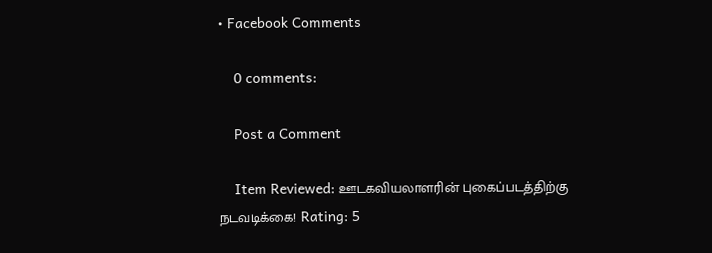• Facebook Comments

    0 comments:

    Post a Comment

    Item Reviewed: ஊடகவியலாளரின் புகைப்படத்திற்கு நடவடிக்கை! Rating: 5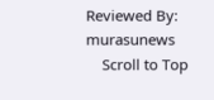Reviewed By: murasunews
    Scroll to Top